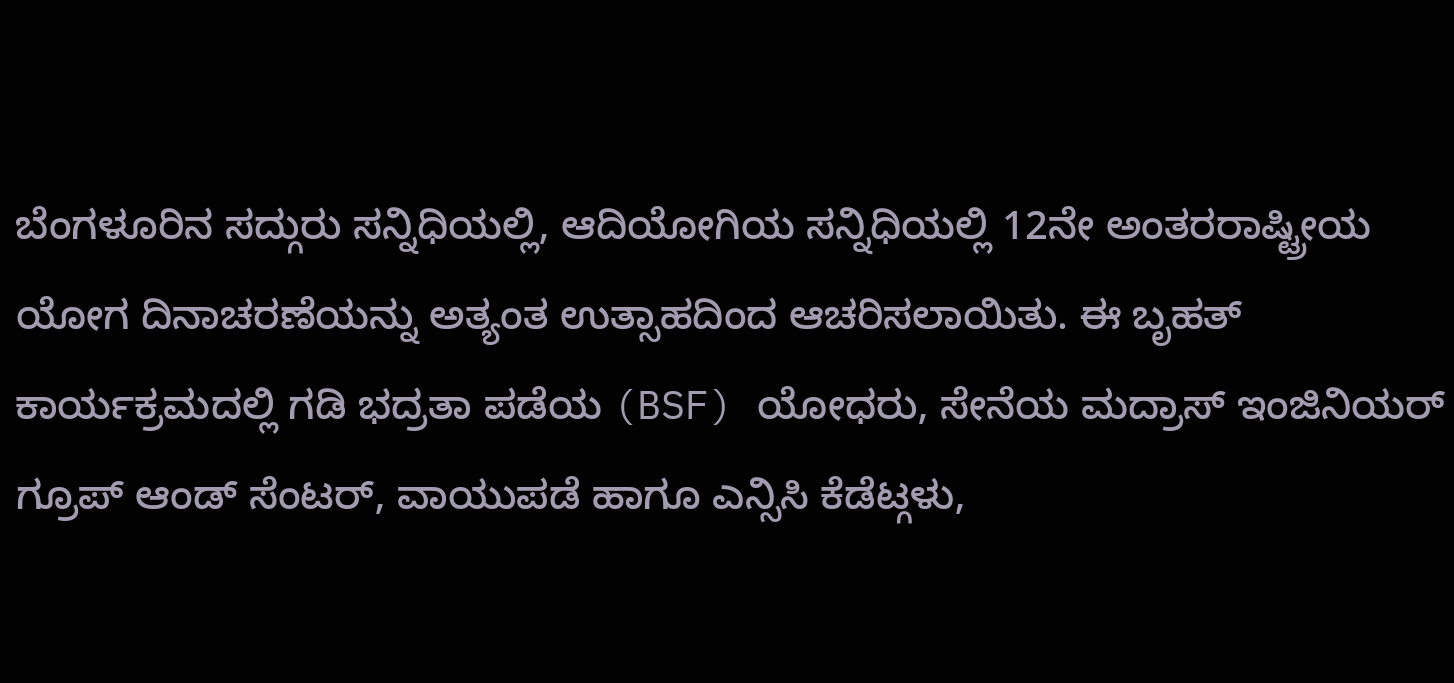ಬೆಂಗಳೂರಿನ ಸದ್ಗುರು ಸನ್ನಿಧಿಯಲ್ಲಿ, ಆದಿಯೋಗಿಯ ಸನ್ನಿಧಿಯಲ್ಲಿ 12ನೇ ಅಂತರರಾಷ್ಟ್ರೀಯ ಯೋಗ ದಿನಾಚರಣೆಯನ್ನು ಅತ್ಯಂತ ಉತ್ಸಾಹದಿಂದ ಆಚರಿಸಲಾಯಿತು. ಈ ಬೃಹತ್ ಕಾರ್ಯಕ್ರಮದಲ್ಲಿ ಗಡಿ ಭದ್ರತಾ ಪಡೆಯ (BSF) ಯೋಧರು, ಸೇನೆಯ ಮದ್ರಾಸ್ ಇಂಜಿನಿಯರ್ ಗ್ರೂಪ್ ಆಂಡ್ ಸೆಂಟರ್, ವಾಯುಪಡೆ ಹಾಗೂ ಎನ್ಸಿಸಿ ಕೆಡೆಟ್ಗಳು,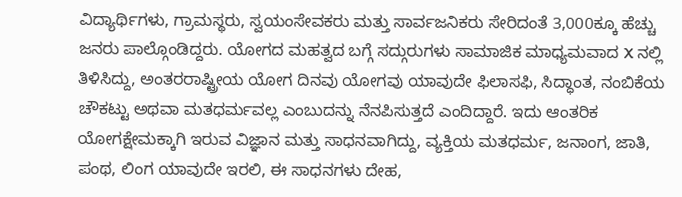ವಿದ್ಯಾರ್ಥಿಗಳು, ಗ್ರಾಮಸ್ಥರು, ಸ್ವಯಂಸೇವಕರು ಮತ್ತು ಸಾರ್ವಜನಿಕರು ಸೇರಿದಂತೆ 3,000ಕ್ಕೂ ಹೆಚ್ಚು ಜನರು ಪಾಲ್ಗೊಂಡಿದ್ದರು. ಯೋಗದ ಮಹತ್ವದ ಬಗ್ಗೆ ಸದ್ಗುರುಗಳು ಸಾಮಾಜಿಕ ಮಾಧ್ಯಮವಾದ X ನಲ್ಲಿ ತಿಳಿಸಿದ್ದು, ಅಂತರರಾಷ್ಟ್ರೀಯ ಯೋಗ ದಿನವು ಯೋಗವು ಯಾವುದೇ ಫಿಲಾಸಫಿ, ಸಿದ್ಧಾಂತ, ನಂಬಿಕೆಯ ಚೌಕಟ್ಟು ಅಥವಾ ಮತಧರ್ಮವಲ್ಲ ಎಂಬುದನ್ನು ನೆನಪಿಸುತ್ತದೆ ಎಂದಿದ್ದಾರೆ. ಇದು ಆಂತರಿಕ ಯೋಗಕ್ಷೇಮಕ್ಕಾಗಿ ಇರುವ ವಿಜ್ಞಾನ ಮತ್ತು ಸಾಧನವಾಗಿದ್ದು, ವ್ಯಕ್ತಿಯ ಮತಧರ್ಮ, ಜನಾಂಗ, ಜಾತಿ, ಪಂಥ, ಲಿಂಗ ಯಾವುದೇ ಇರಲಿ, ಈ ಸಾಧನಗಳು ದೇಹ,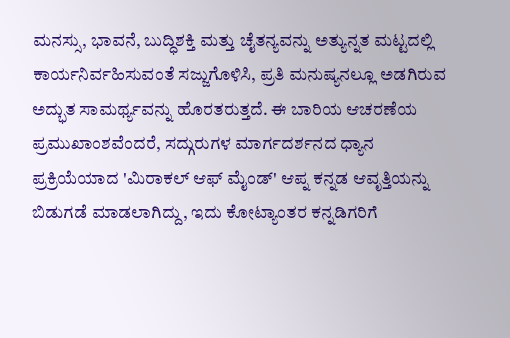ಮನಸ್ಸು, ಭಾವನೆ, ಬುದ್ಧಿಶಕ್ತಿ ಮತ್ತು ಚೈತನ್ಯವನ್ನು ಅತ್ಯುನ್ನತ ಮಟ್ಟದಲ್ಲಿ ಕಾರ್ಯನಿರ್ವಹಿಸುವಂತೆ ಸಜ್ಜುಗೊಳಿಸಿ, ಪ್ರತಿ ಮನುಷ್ಯನಲ್ಲೂ ಅಡಗಿರುವ ಅದ್ಭುತ ಸಾಮರ್ಥ್ಯವನ್ನು ಹೊರತರುತ್ತದೆ. ಈ ಬಾರಿಯ ಆಚರಣೆಯ ಪ್ರಮುಖಾಂಶವೆಂದರೆ, ಸದ್ಗುರುಗಳ ಮಾರ್ಗದರ್ಶನದ ಧ್ಯಾನ ಪ್ರಕ್ರಿಯೆಯಾದ 'ಮಿರಾಕಲ್ ಆಫ್ ಮೈಂಡ್' ಆಪ್ನ ಕನ್ನಡ ಆವೃತ್ತಿಯನ್ನು ಬಿಡುಗಡೆ ಮಾಡಲಾಗಿದ್ದು, ಇದು ಕೋಟ್ಯಾಂತರ ಕನ್ನಡಿಗರಿಗೆ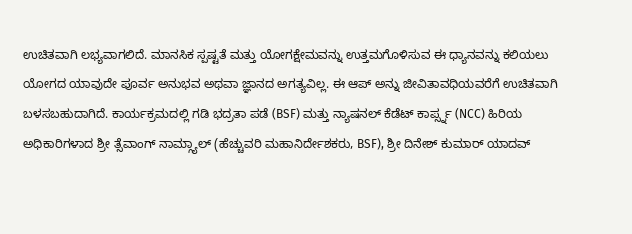ಉಚಿತವಾಗಿ ಲಭ್ಯವಾಗಲಿದೆ. ಮಾನಸಿಕ ಸ್ಪಷ್ಟತೆ ಮತ್ತು ಯೋಗಕ್ಷೇಮವನ್ನು ಉತ್ತಮಗೊಳಿಸುವ ಈ ಧ್ಯಾನವನ್ನು ಕಲಿಯಲು ಯೋಗದ ಯಾವುದೇ ಪೂರ್ವ ಅನುಭವ ಅಥವಾ ಜ್ಞಾನದ ಅಗತ್ಯವಿಲ್ಲ. ಈ ಆಪ್ ಅನ್ನು ಜೀವಿತಾವಧಿಯವರೆಗೆ ಉಚಿತವಾಗಿ ಬಳಸಬಹುದಾಗಿದೆ. ಕಾರ್ಯಕ್ರಮದಲ್ಲಿ ಗಡಿ ಭದ್ರತಾ ಪಡೆ (BSF) ಮತ್ತು ನ್ಯಾಷನಲ್ ಕೆಡೆಟ್ ಕಾರ್ಪ್ಸ್ನ (NCC) ಹಿರಿಯ ಅಧಿಕಾರಿಗಳಾದ ಶ್ರೀ ತ್ಸೆವಾಂಗ್ ನಾಮ್ಗ್ಯಾಲ್ (ಹೆಚ್ಚುವರಿ ಮಹಾನಿರ್ದೇಶಕರು, BSF), ಶ್ರೀ ದಿನೇಶ್ ಕುಮಾರ್ ಯಾದವ್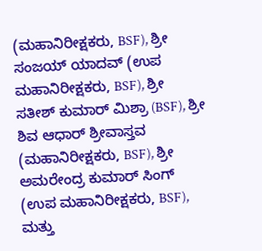(ಮಹಾನಿರೀಕ್ಷಕರು, BSF), ಶ್ರೀ ಸಂಜಯ್ ಯಾದವ್ (ಉಪ ಮಹಾನಿರೀಕ್ಷಕರು, BSF), ಶ್ರೀ ಸತೀಶ್ ಕುಮಾರ್ ಮಿಶ್ರಾ (BSF), ಶ್ರೀ ಶಿವ ಆಧಾರ್ ಶ್ರೀವಾಸ್ತವ (ಮಹಾನಿರೀಕ್ಷಕರು, BSF), ಶ್ರೀ ಅಮರೇಂದ್ರ ಕುಮಾರ್ ಸಿಂಗ್ (ಉಪ ಮಹಾನಿರೀಕ್ಷಕರು, BSF), ಮತ್ತು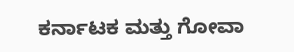ಕರ್ನಾಟಕ ಮತ್ತು ಗೋವಾ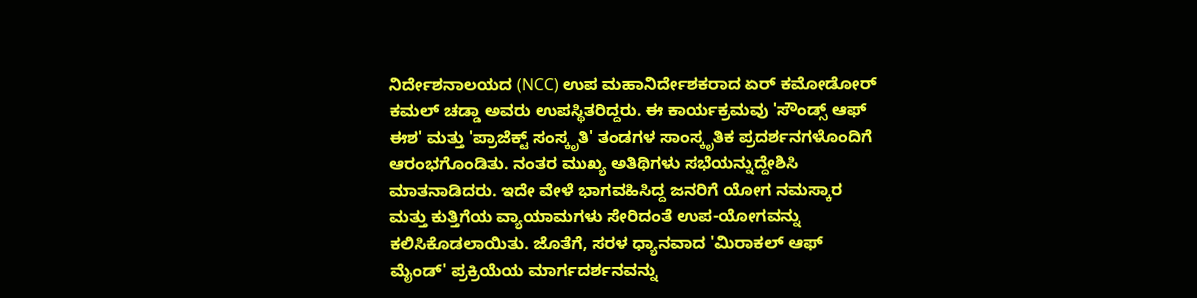ನಿರ್ದೇಶನಾಲಯದ (NCC) ಉಪ ಮಹಾನಿರ್ದೇಶಕರಾದ ಏರ್ ಕಮೋಡೋರ್ ಕಮಲ್ ಚಡ್ಡಾ ಅವರು ಉಪಸ್ಥಿತರಿದ್ದರು. ಈ ಕಾರ್ಯಕ್ರಮವು 'ಸೌಂಡ್ಸ್ ಆಫ್ ಈಶ' ಮತ್ತು 'ಪ್ರಾಜೆಕ್ಟ್ ಸಂಸ್ಕೃತಿ' ತಂಡಗಳ ಸಾಂಸ್ಕೃತಿಕ ಪ್ರದರ್ಶನಗಳೊಂದಿಗೆ ಆರಂಭಗೊಂಡಿತು. ನಂತರ ಮುಖ್ಯ ಅತಿಥಿಗಳು ಸಭೆಯನ್ನುದ್ದೇಶಿಸಿ ಮಾತನಾಡಿದರು. ಇದೇ ವೇಳೆ ಭಾಗವಹಿಸಿದ್ದ ಜನರಿಗೆ ಯೋಗ ನಮಸ್ಕಾರ ಮತ್ತು ಕುತ್ತಿಗೆಯ ವ್ಯಾಯಾಮಗಳು ಸೇರಿದಂತೆ ಉಪ-ಯೋಗವನ್ನು ಕಲಿಸಿಕೊಡಲಾಯಿತು. ಜೊತೆಗೆ, ಸರಳ ಧ್ಯಾನವಾದ 'ಮಿರಾಕಲ್ ಆಫ್ ಮೈಂಡ್' ಪ್ರಕ್ರಿಯೆಯ ಮಾರ್ಗದರ್ಶನವನ್ನು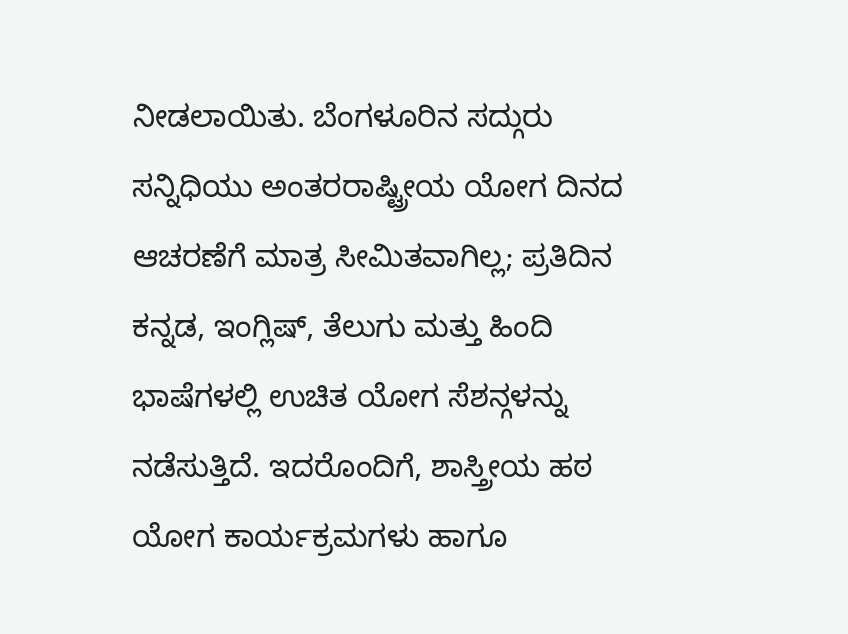ನೀಡಲಾಯಿತು. ಬೆಂಗಳೂರಿನ ಸದ್ಗುರು ಸನ್ನಿಧಿಯು ಅಂತರರಾಷ್ಟ್ರೀಯ ಯೋಗ ದಿನದ ಆಚರಣೆಗೆ ಮಾತ್ರ ಸೀಮಿತವಾಗಿಲ್ಲ; ಪ್ರತಿದಿನ ಕನ್ನಡ, ಇಂಗ್ಲಿಷ್, ತೆಲುಗು ಮತ್ತು ಹಿಂದಿ ಭಾಷೆಗಳಲ್ಲಿ ಉಚಿತ ಯೋಗ ಸೆಶನ್ಗಳನ್ನು ನಡೆಸುತ್ತಿದೆ. ಇದರೊಂದಿಗೆ, ಶಾಸ್ತ್ರೀಯ ಹಠ ಯೋಗ ಕಾರ್ಯಕ್ರಮಗಳು ಹಾಗೂ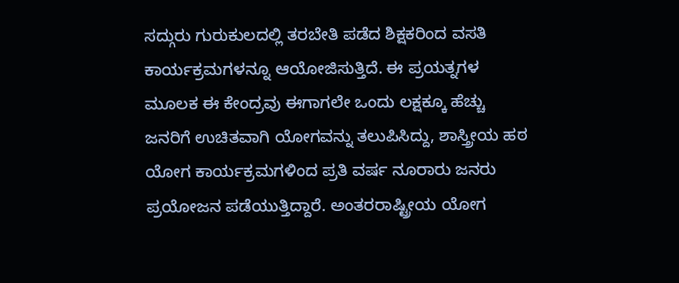ಸದ್ಗುರು ಗುರುಕುಲದಲ್ಲಿ ತರಬೇತಿ ಪಡೆದ ಶಿಕ್ಷಕರಿಂದ ವಸತಿ ಕಾರ್ಯಕ್ರಮಗಳನ್ನೂ ಆಯೋಜಿಸುತ್ತಿದೆ. ಈ ಪ್ರಯತ್ನಗಳ ಮೂಲಕ ಈ ಕೇಂದ್ರವು ಈಗಾಗಲೇ ಒಂದು ಲಕ್ಷಕ್ಕೂ ಹೆಚ್ಚು ಜನರಿಗೆ ಉಚಿತವಾಗಿ ಯೋಗವನ್ನು ತಲುಪಿಸಿದ್ದು, ಶಾಸ್ತ್ರೀಯ ಹಠ ಯೋಗ ಕಾರ್ಯಕ್ರಮಗಳಿಂದ ಪ್ರತಿ ವರ್ಷ ನೂರಾರು ಜನರು ಪ್ರಯೋಜನ ಪಡೆಯುತ್ತಿದ್ದಾರೆ. ಅಂತರರಾಷ್ಟ್ರೀಯ ಯೋಗ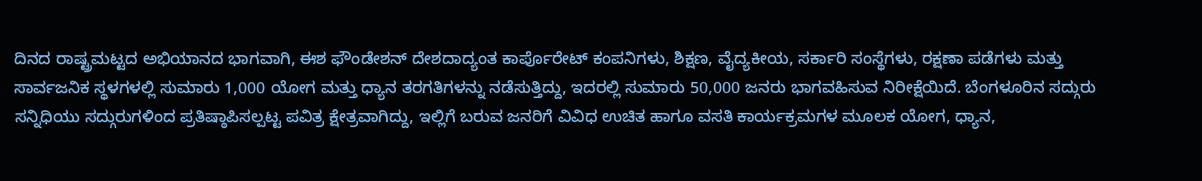ದಿನದ ರಾಷ್ಟ್ರಮಟ್ಟದ ಅಭಿಯಾನದ ಭಾಗವಾಗಿ, ಈಶ ಫೌಂಡೇಶನ್ ದೇಶದಾದ್ಯಂತ ಕಾರ್ಪೊರೇಟ್ ಕಂಪನಿಗಳು, ಶಿಕ್ಷಣ, ವೈದ್ಯಕೀಯ, ಸರ್ಕಾರಿ ಸಂಸ್ಥೆಗಳು, ರಕ್ಷಣಾ ಪಡೆಗಳು ಮತ್ತು ಸಾರ್ವಜನಿಕ ಸ್ಥಳಗಳಲ್ಲಿ ಸುಮಾರು 1,000 ಯೋಗ ಮತ್ತು ಧ್ಯಾನ ತರಗತಿಗಳನ್ನು ನಡೆಸುತ್ತಿದ್ದು, ಇದರಲ್ಲಿ ಸುಮಾರು 50,000 ಜನರು ಭಾಗವಹಿಸುವ ನಿರೀಕ್ಷೆಯಿದೆ. ಬೆಂಗಳೂರಿನ ಸದ್ಗುರು ಸನ್ನಿಧಿಯು ಸದ್ಗುರುಗಳಿಂದ ಪ್ರತಿಷ್ಠಾಪಿಸಲ್ಪಟ್ಟ ಪವಿತ್ರ ಕ್ಷೇತ್ರವಾಗಿದ್ದು, ಇಲ್ಲಿಗೆ ಬರುವ ಜನರಿಗೆ ವಿವಿಧ ಉಚಿತ ಹಾಗೂ ವಸತಿ ಕಾರ್ಯಕ್ರಮಗಳ ಮೂಲಕ ಯೋಗ, ಧ್ಯಾನ,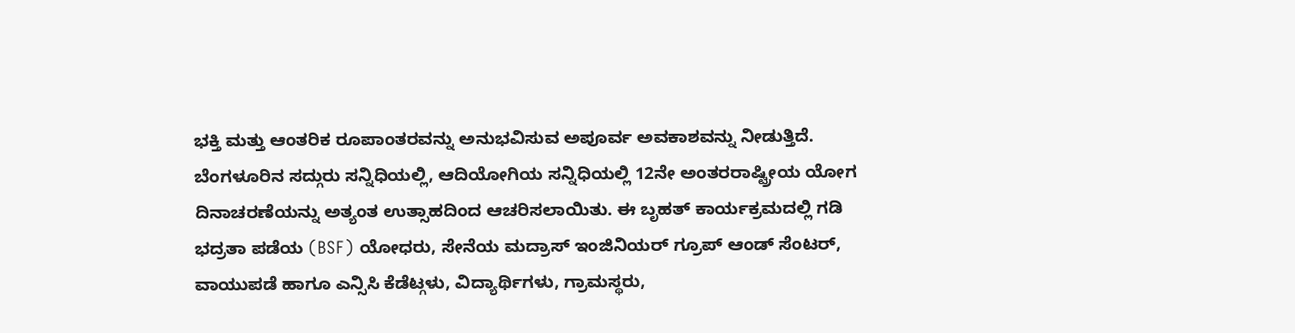ಭಕ್ತಿ ಮತ್ತು ಆಂತರಿಕ ರೂಪಾಂತರವನ್ನು ಅನುಭವಿಸುವ ಅಪೂರ್ವ ಅವಕಾಶವನ್ನು ನೀಡುತ್ತಿದೆ.
ಬೆಂಗಳೂರಿನ ಸದ್ಗುರು ಸನ್ನಿಧಿಯಲ್ಲಿ, ಆದಿಯೋಗಿಯ ಸನ್ನಿಧಿಯಲ್ಲಿ 12ನೇ ಅಂತರರಾಷ್ಟ್ರೀಯ ಯೋಗ ದಿನಾಚರಣೆಯನ್ನು ಅತ್ಯಂತ ಉತ್ಸಾಹದಿಂದ ಆಚರಿಸಲಾಯಿತು. ಈ ಬೃಹತ್ ಕಾರ್ಯಕ್ರಮದಲ್ಲಿ ಗಡಿ ಭದ್ರತಾ ಪಡೆಯ (BSF) ಯೋಧರು, ಸೇನೆಯ ಮದ್ರಾಸ್ ಇಂಜಿನಿಯರ್ ಗ್ರೂಪ್ ಆಂಡ್ ಸೆಂಟರ್, ವಾಯುಪಡೆ ಹಾಗೂ ಎನ್ಸಿಸಿ ಕೆಡೆಟ್ಗಳು, ವಿದ್ಯಾರ್ಥಿಗಳು, ಗ್ರಾಮಸ್ಥರು,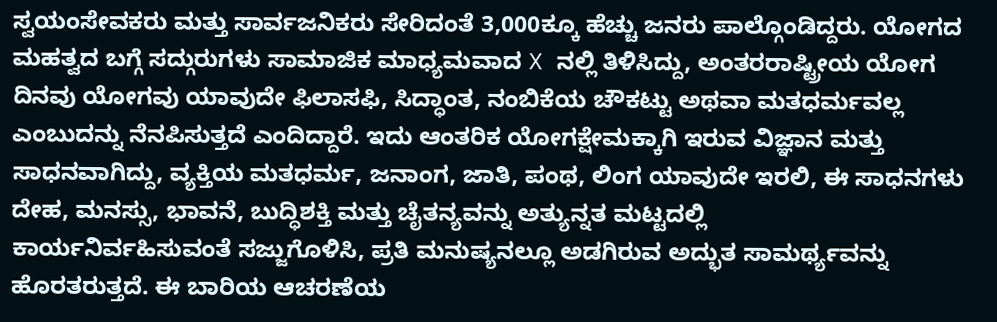ಸ್ವಯಂಸೇವಕರು ಮತ್ತು ಸಾರ್ವಜನಿಕರು ಸೇರಿದಂತೆ 3,000ಕ್ಕೂ ಹೆಚ್ಚು ಜನರು ಪಾಲ್ಗೊಂಡಿದ್ದರು. ಯೋಗದ ಮಹತ್ವದ ಬಗ್ಗೆ ಸದ್ಗುರುಗಳು ಸಾಮಾಜಿಕ ಮಾಧ್ಯಮವಾದ X ನಲ್ಲಿ ತಿಳಿಸಿದ್ದು, ಅಂತರರಾಷ್ಟ್ರೀಯ ಯೋಗ ದಿನವು ಯೋಗವು ಯಾವುದೇ ಫಿಲಾಸಫಿ, ಸಿದ್ಧಾಂತ, ನಂಬಿಕೆಯ ಚೌಕಟ್ಟು ಅಥವಾ ಮತಧರ್ಮವಲ್ಲ ಎಂಬುದನ್ನು ನೆನಪಿಸುತ್ತದೆ ಎಂದಿದ್ದಾರೆ. ಇದು ಆಂತರಿಕ ಯೋಗಕ್ಷೇಮಕ್ಕಾಗಿ ಇರುವ ವಿಜ್ಞಾನ ಮತ್ತು ಸಾಧನವಾಗಿದ್ದು, ವ್ಯಕ್ತಿಯ ಮತಧರ್ಮ, ಜನಾಂಗ, ಜಾತಿ, ಪಂಥ, ಲಿಂಗ ಯಾವುದೇ ಇರಲಿ, ಈ ಸಾಧನಗಳು ದೇಹ, ಮನಸ್ಸು, ಭಾವನೆ, ಬುದ್ಧಿಶಕ್ತಿ ಮತ್ತು ಚೈತನ್ಯವನ್ನು ಅತ್ಯುನ್ನತ ಮಟ್ಟದಲ್ಲಿ
ಕಾರ್ಯನಿರ್ವಹಿಸುವಂತೆ ಸಜ್ಜುಗೊಳಿಸಿ, ಪ್ರತಿ ಮನುಷ್ಯನಲ್ಲೂ ಅಡಗಿರುವ ಅದ್ಭುತ ಸಾಮರ್ಥ್ಯವನ್ನು ಹೊರತರುತ್ತದೆ. ಈ ಬಾರಿಯ ಆಚರಣೆಯ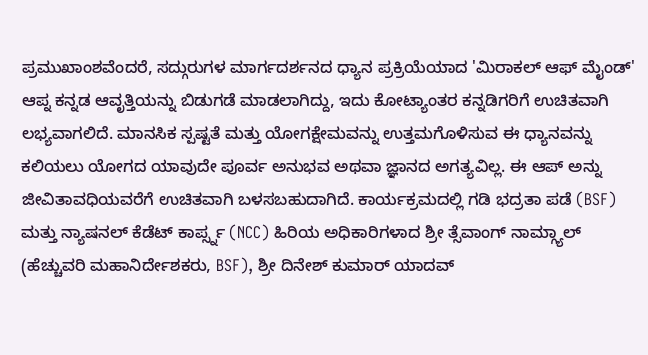ಪ್ರಮುಖಾಂಶವೆಂದರೆ, ಸದ್ಗುರುಗಳ ಮಾರ್ಗದರ್ಶನದ ಧ್ಯಾನ ಪ್ರಕ್ರಿಯೆಯಾದ 'ಮಿರಾಕಲ್ ಆಫ್ ಮೈಂಡ್' ಆಪ್ನ ಕನ್ನಡ ಆವೃತ್ತಿಯನ್ನು ಬಿಡುಗಡೆ ಮಾಡಲಾಗಿದ್ದು, ಇದು ಕೋಟ್ಯಾಂತರ ಕನ್ನಡಿಗರಿಗೆ ಉಚಿತವಾಗಿ ಲಭ್ಯವಾಗಲಿದೆ. ಮಾನಸಿಕ ಸ್ಪಷ್ಟತೆ ಮತ್ತು ಯೋಗಕ್ಷೇಮವನ್ನು ಉತ್ತಮಗೊಳಿಸುವ ಈ ಧ್ಯಾನವನ್ನು ಕಲಿಯಲು ಯೋಗದ ಯಾವುದೇ ಪೂರ್ವ ಅನುಭವ ಅಥವಾ ಜ್ಞಾನದ ಅಗತ್ಯವಿಲ್ಲ. ಈ ಆಪ್ ಅನ್ನು ಜೀವಿತಾವಧಿಯವರೆಗೆ ಉಚಿತವಾಗಿ ಬಳಸಬಹುದಾಗಿದೆ. ಕಾರ್ಯಕ್ರಮದಲ್ಲಿ ಗಡಿ ಭದ್ರತಾ ಪಡೆ (BSF) ಮತ್ತು ನ್ಯಾಷನಲ್ ಕೆಡೆಟ್ ಕಾರ್ಪ್ಸ್ನ (NCC) ಹಿರಿಯ ಅಧಿಕಾರಿಗಳಾದ ಶ್ರೀ ತ್ಸೆವಾಂಗ್ ನಾಮ್ಗ್ಯಾಲ್ (ಹೆಚ್ಚುವರಿ ಮಹಾನಿರ್ದೇಶಕರು, BSF), ಶ್ರೀ ದಿನೇಶ್ ಕುಮಾರ್ ಯಾದವ್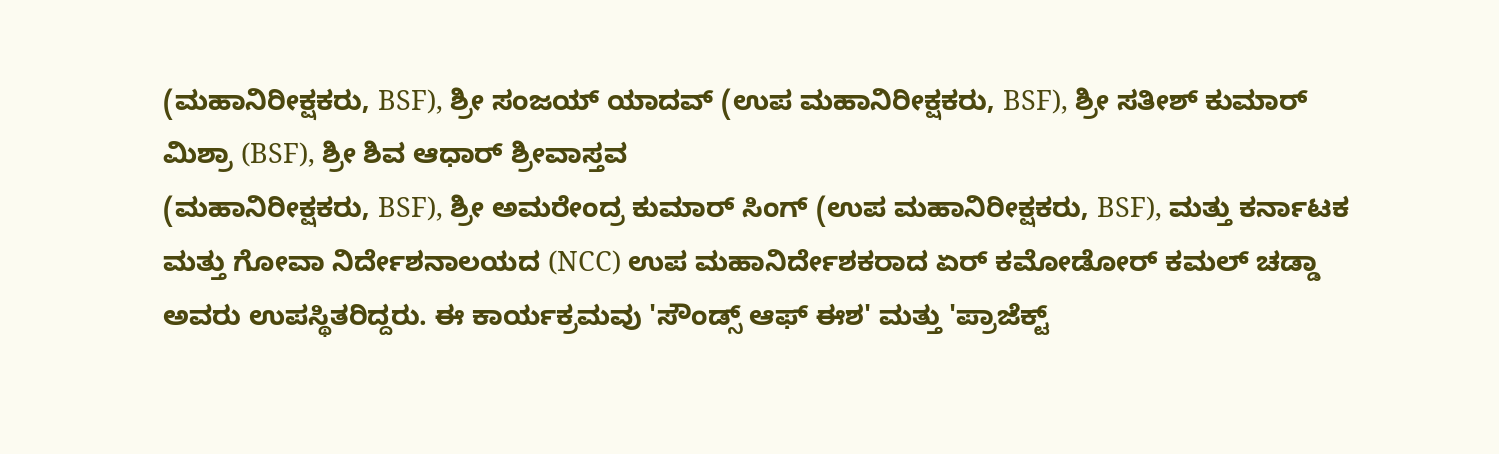(ಮಹಾನಿರೀಕ್ಷಕರು, BSF), ಶ್ರೀ ಸಂಜಯ್ ಯಾದವ್ (ಉಪ ಮಹಾನಿರೀಕ್ಷಕರು, BSF), ಶ್ರೀ ಸತೀಶ್ ಕುಮಾರ್ ಮಿಶ್ರಾ (BSF), ಶ್ರೀ ಶಿವ ಆಧಾರ್ ಶ್ರೀವಾಸ್ತವ
(ಮಹಾನಿರೀಕ್ಷಕರು, BSF), ಶ್ರೀ ಅಮರೇಂದ್ರ ಕುಮಾರ್ ಸಿಂಗ್ (ಉಪ ಮಹಾನಿರೀಕ್ಷಕರು, BSF), ಮತ್ತು ಕರ್ನಾಟಕ ಮತ್ತು ಗೋವಾ ನಿರ್ದೇಶನಾಲಯದ (NCC) ಉಪ ಮಹಾನಿರ್ದೇಶಕರಾದ ಏರ್ ಕಮೋಡೋರ್ ಕಮಲ್ ಚಡ್ಡಾ ಅವರು ಉಪಸ್ಥಿತರಿದ್ದರು. ಈ ಕಾರ್ಯಕ್ರಮವು 'ಸೌಂಡ್ಸ್ ಆಫ್ ಈಶ' ಮತ್ತು 'ಪ್ರಾಜೆಕ್ಟ್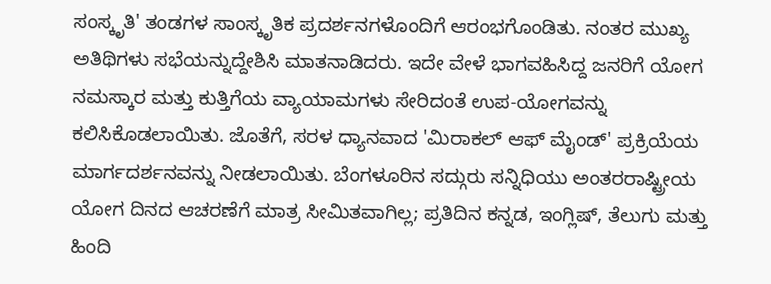ಸಂಸ್ಕೃತಿ' ತಂಡಗಳ ಸಾಂಸ್ಕೃತಿಕ ಪ್ರದರ್ಶನಗಳೊಂದಿಗೆ ಆರಂಭಗೊಂಡಿತು. ನಂತರ ಮುಖ್ಯ ಅತಿಥಿಗಳು ಸಭೆಯನ್ನುದ್ದೇಶಿಸಿ ಮಾತನಾಡಿದರು. ಇದೇ ವೇಳೆ ಭಾಗವಹಿಸಿದ್ದ ಜನರಿಗೆ ಯೋಗ ನಮಸ್ಕಾರ ಮತ್ತು ಕುತ್ತಿಗೆಯ ವ್ಯಾಯಾಮಗಳು ಸೇರಿದಂತೆ ಉಪ-ಯೋಗವನ್ನು ಕಲಿಸಿಕೊಡಲಾಯಿತು. ಜೊತೆಗೆ, ಸರಳ ಧ್ಯಾನವಾದ 'ಮಿರಾಕಲ್ ಆಫ್ ಮೈಂಡ್' ಪ್ರಕ್ರಿಯೆಯ ಮಾರ್ಗದರ್ಶನವನ್ನು ನೀಡಲಾಯಿತು. ಬೆಂಗಳೂರಿನ ಸದ್ಗುರು ಸನ್ನಿಧಿಯು ಅಂತರರಾಷ್ಟ್ರೀಯ ಯೋಗ ದಿನದ ಆಚರಣೆಗೆ ಮಾತ್ರ ಸೀಮಿತವಾಗಿಲ್ಲ; ಪ್ರತಿದಿನ ಕನ್ನಡ, ಇಂಗ್ಲಿಷ್, ತೆಲುಗು ಮತ್ತು ಹಿಂದಿ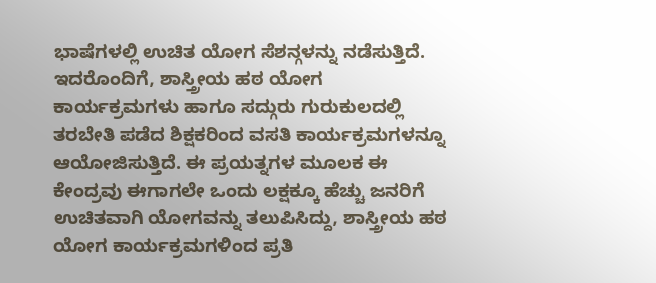ಭಾಷೆಗಳಲ್ಲಿ ಉಚಿತ ಯೋಗ ಸೆಶನ್ಗಳನ್ನು ನಡೆಸುತ್ತಿದೆ. ಇದರೊಂದಿಗೆ, ಶಾಸ್ತ್ರೀಯ ಹಠ ಯೋಗ ಕಾರ್ಯಕ್ರಮಗಳು ಹಾಗೂ ಸದ್ಗುರು ಗುರುಕುಲದಲ್ಲಿ
ತರಬೇತಿ ಪಡೆದ ಶಿಕ್ಷಕರಿಂದ ವಸತಿ ಕಾರ್ಯಕ್ರಮಗಳನ್ನೂ ಆಯೋಜಿಸುತ್ತಿದೆ. ಈ ಪ್ರಯತ್ನಗಳ ಮೂಲಕ ಈ ಕೇಂದ್ರವು ಈಗಾಗಲೇ ಒಂದು ಲಕ್ಷಕ್ಕೂ ಹೆಚ್ಚು ಜನರಿಗೆ ಉಚಿತವಾಗಿ ಯೋಗವನ್ನು ತಲುಪಿಸಿದ್ದು, ಶಾಸ್ತ್ರೀಯ ಹಠ ಯೋಗ ಕಾರ್ಯಕ್ರಮಗಳಿಂದ ಪ್ರತಿ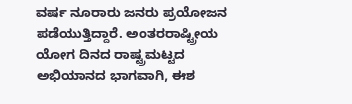ವರ್ಷ ನೂರಾರು ಜನರು ಪ್ರಯೋಜನ ಪಡೆಯುತ್ತಿದ್ದಾರೆ. ಅಂತರರಾಷ್ಟ್ರೀಯ ಯೋಗ ದಿನದ ರಾಷ್ಟ್ರಮಟ್ಟದ ಅಭಿಯಾನದ ಭಾಗವಾಗಿ, ಈಶ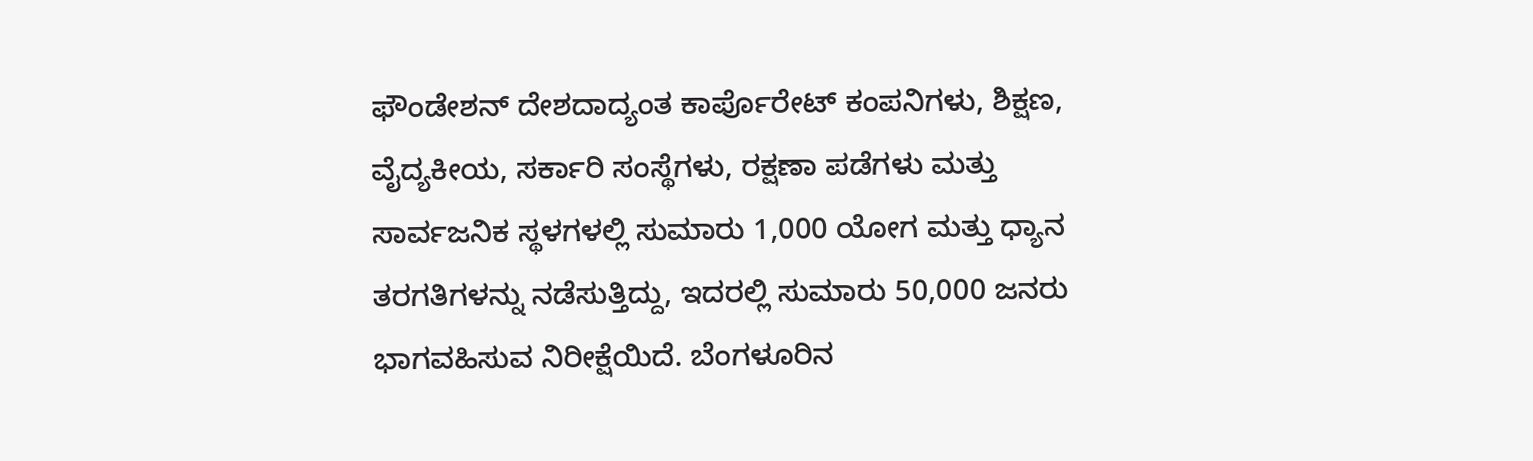ಫೌಂಡೇಶನ್ ದೇಶದಾದ್ಯಂತ ಕಾರ್ಪೊರೇಟ್ ಕಂಪನಿಗಳು, ಶಿಕ್ಷಣ, ವೈದ್ಯಕೀಯ, ಸರ್ಕಾರಿ ಸಂಸ್ಥೆಗಳು, ರಕ್ಷಣಾ ಪಡೆಗಳು ಮತ್ತು ಸಾರ್ವಜನಿಕ ಸ್ಥಳಗಳಲ್ಲಿ ಸುಮಾರು 1,000 ಯೋಗ ಮತ್ತು ಧ್ಯಾನ ತರಗತಿಗಳನ್ನು ನಡೆಸುತ್ತಿದ್ದು, ಇದರಲ್ಲಿ ಸುಮಾರು 50,000 ಜನರು ಭಾಗವಹಿಸುವ ನಿರೀಕ್ಷೆಯಿದೆ. ಬೆಂಗಳೂರಿನ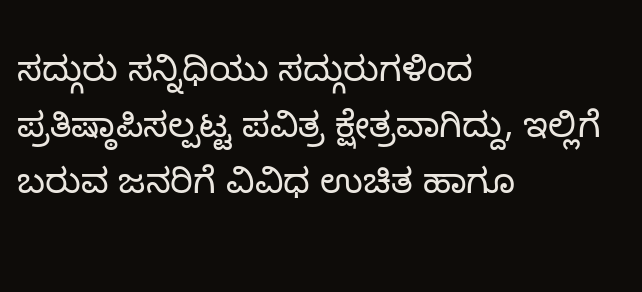ಸದ್ಗುರು ಸನ್ನಿಧಿಯು ಸದ್ಗುರುಗಳಿಂದ ಪ್ರತಿಷ್ಠಾಪಿಸಲ್ಪಟ್ಟ ಪವಿತ್ರ ಕ್ಷೇತ್ರವಾಗಿದ್ದು, ಇಲ್ಲಿಗೆ ಬರುವ ಜನರಿಗೆ ವಿವಿಧ ಉಚಿತ ಹಾಗೂ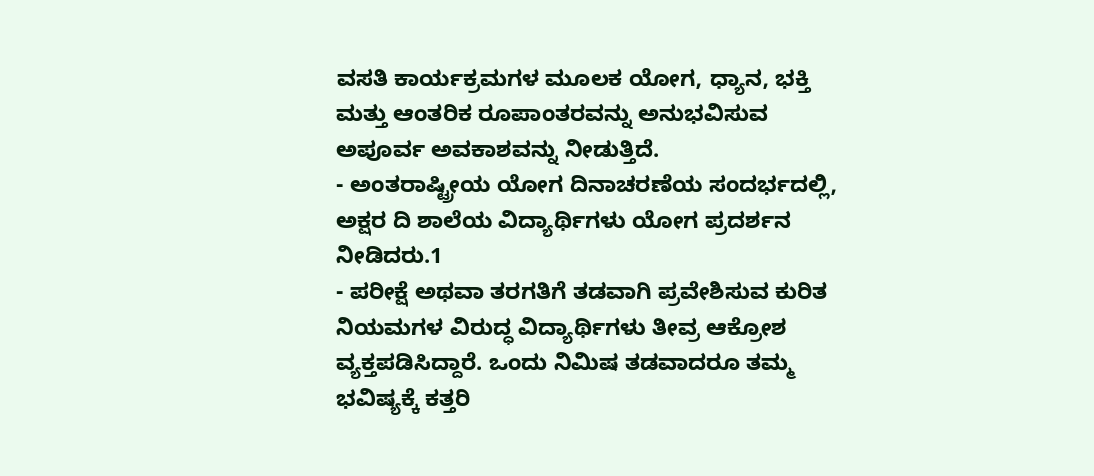ವಸತಿ ಕಾರ್ಯಕ್ರಮಗಳ ಮೂಲಕ ಯೋಗ, ಧ್ಯಾನ, ಭಕ್ತಿ ಮತ್ತು ಆಂತರಿಕ ರೂಪಾಂತರವನ್ನು ಅನುಭವಿಸುವ ಅಪೂರ್ವ ಅವಕಾಶವನ್ನು ನೀಡುತ್ತಿದೆ.
- ಅಂತರಾಷ್ಟ್ರೀಯ ಯೋಗ ದಿನಾಚರಣೆಯ ಸಂದರ್ಭದಲ್ಲಿ, ಅಕ್ಷರ ದಿ ಶಾಲೆಯ ವಿದ್ಯಾರ್ಥಿಗಳು ಯೋಗ ಪ್ರದರ್ಶನ ನೀಡಿದರು.1
- ಪರೀಕ್ಷೆ ಅಥವಾ ತರಗತಿಗೆ ತಡವಾಗಿ ಪ್ರವೇಶಿಸುವ ಕುರಿತ ನಿಯಮಗಳ ವಿರುದ್ಧ ವಿದ್ಯಾರ್ಥಿಗಳು ತೀವ್ರ ಆಕ್ರೋಶ ವ್ಯಕ್ತಪಡಿಸಿದ್ದಾರೆ. ಒಂದು ನಿಮಿಷ ತಡವಾದರೂ ತಮ್ಮ ಭವಿಷ್ಯಕ್ಕೆ ಕತ್ತರಿ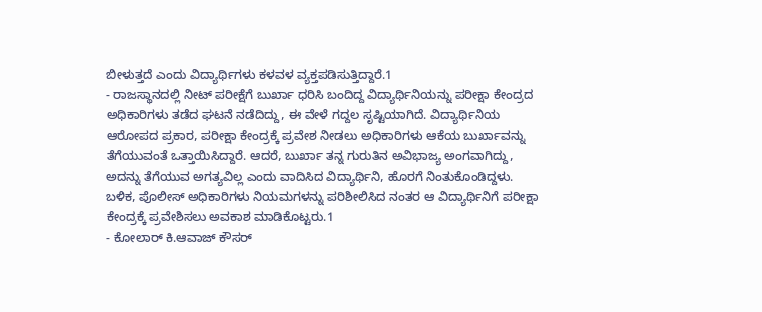ಬೀಳುತ್ತದೆ ಎಂದು ವಿದ್ಯಾರ್ಥಿಗಳು ಕಳವಳ ವ್ಯಕ್ತಪಡಿಸುತ್ತಿದ್ದಾರೆ.1
- ರಾಜಸ್ಥಾನದಲ್ಲಿ ನೀಟ್ ಪರೀಕ್ಷೆಗೆ ಬುರ್ಖಾ ಧರಿಸಿ ಬಂದಿದ್ದ ವಿದ್ಯಾರ್ಥಿನಿಯನ್ನು ಪರೀಕ್ಷಾ ಕೇಂದ್ರದ ಅಧಿಕಾರಿಗಳು ತಡೆದ ಘಟನೆ ನಡೆದಿದ್ದು, ಈ ವೇಳೆ ಗದ್ದಲ ಸೃಷ್ಟಿಯಾಗಿದೆ. ವಿದ್ಯಾರ್ಥಿನಿಯ ಆರೋಪದ ಪ್ರಕಾರ, ಪರೀಕ್ಷಾ ಕೇಂದ್ರಕ್ಕೆ ಪ್ರವೇಶ ನೀಡಲು ಅಧಿಕಾರಿಗಳು ಆಕೆಯ ಬುರ್ಖಾವನ್ನು ತೆಗೆಯುವಂತೆ ಒತ್ತಾಯಿಸಿದ್ದಾರೆ. ಆದರೆ, ಬುರ್ಖಾ ತನ್ನ ಗುರುತಿನ ಅವಿಭಾಜ್ಯ ಅಂಗವಾಗಿದ್ದು, ಅದನ್ನು ತೆಗೆಯುವ ಅಗತ್ಯವಿಲ್ಲ ಎಂದು ವಾದಿಸಿದ ವಿದ್ಯಾರ್ಥಿನಿ, ಹೊರಗೆ ನಿಂತುಕೊಂಡಿದ್ದಳು. ಬಳಿಕ, ಪೊಲೀಸ್ ಅಧಿಕಾರಿಗಳು ನಿಯಮಗಳನ್ನು ಪರಿಶೀಲಿಸಿದ ನಂತರ ಆ ವಿದ್ಯಾರ್ಥಿನಿಗೆ ಪರೀಕ್ಷಾ ಕೇಂದ್ರಕ್ಕೆ ಪ್ರವೇಶಿಸಲು ಅವಕಾಶ ಮಾಡಿಕೊಟ್ಟರು.1
- ಕೋಲಾರ್ ಕಿ.ಆವಾಜ್ ಕೌಸರ್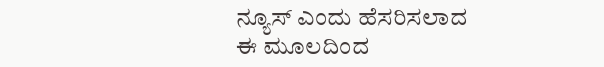ನ್ಯೂಸ್ ಎಂದು ಹೆಸರಿಸಲಾದ ಈ ಮೂಲದಿಂದ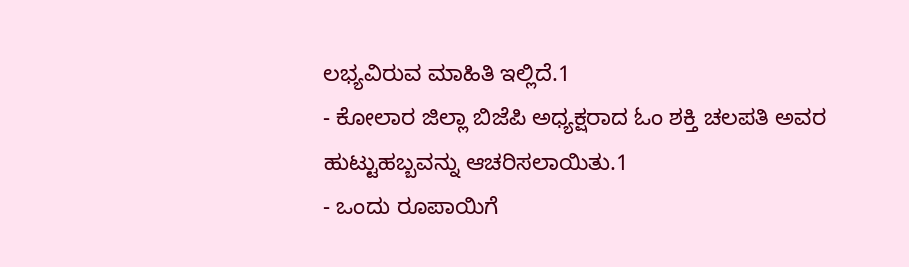ಲಭ್ಯವಿರುವ ಮಾಹಿತಿ ಇಲ್ಲಿದೆ.1
- ಕೋಲಾರ ಜಿಲ್ಲಾ ಬಿಜೆಪಿ ಅಧ್ಯಕ್ಷರಾದ ಓಂ ಶಕ್ತಿ ಚಲಪತಿ ಅವರ ಹುಟ್ಟುಹಬ್ಬವನ್ನು ಆಚರಿಸಲಾಯಿತು.1
- ಒಂದು ರೂಪಾಯಿಗೆ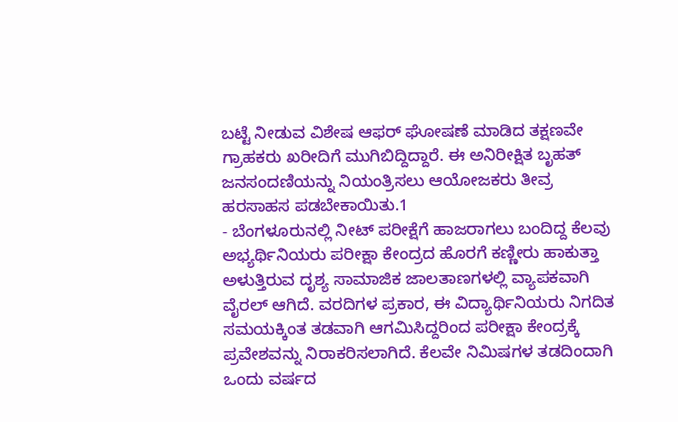ಬಟ್ಟೆ ನೀಡುವ ವಿಶೇಷ ಆಫರ್ ಘೋಷಣೆ ಮಾಡಿದ ತಕ್ಷಣವೇ ಗ್ರಾಹಕರು ಖರೀದಿಗೆ ಮುಗಿಬಿದ್ದಿದ್ದಾರೆ. ಈ ಅನಿರೀಕ್ಷಿತ ಬೃಹತ್ ಜನಸಂದಣಿಯನ್ನು ನಿಯಂತ್ರಿಸಲು ಆಯೋಜಕರು ತೀವ್ರ ಹರಸಾಹಸ ಪಡಬೇಕಾಯಿತು.1
- ಬೆಂಗಳೂರುನಲ್ಲಿ ನೀಟ್ ಪರೀಕ್ಷೆಗೆ ಹಾಜರಾಗಲು ಬಂದಿದ್ದ ಕೆಲವು ಅಭ್ಯರ್ಥಿನಿಯರು ಪರೀಕ್ಷಾ ಕೇಂದ್ರದ ಹೊರಗೆ ಕಣ್ಣೀರು ಹಾಕುತ್ತಾ ಅಳುತ್ತಿರುವ ದೃಶ್ಯ ಸಾಮಾಜಿಕ ಜಾಲತಾಣಗಳಲ್ಲಿ ವ್ಯಾಪಕವಾಗಿ ವೈರಲ್ ಆಗಿದೆ. ವರದಿಗಳ ಪ್ರಕಾರ, ಈ ವಿದ್ಯಾರ್ಥಿನಿಯರು ನಿಗದಿತ ಸಮಯಕ್ಕಿಂತ ತಡವಾಗಿ ಆಗಮಿಸಿದ್ದರಿಂದ ಪರೀಕ್ಷಾ ಕೇಂದ್ರಕ್ಕೆ ಪ್ರವೇಶವನ್ನು ನಿರಾಕರಿಸಲಾಗಿದೆ. ಕೆಲವೇ ನಿಮಿಷಗಳ ತಡದಿಂದಾಗಿ ಒಂದು ವರ್ಷದ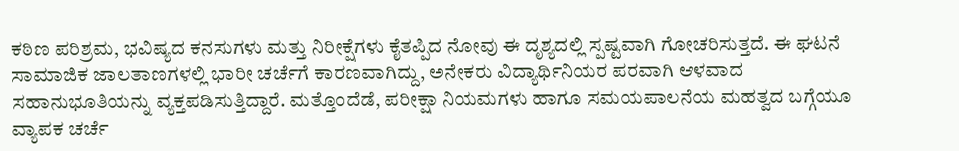ಕಠಿಣ ಪರಿಶ್ರಮ, ಭವಿಷ್ಯದ ಕನಸುಗಳು ಮತ್ತು ನಿರೀಕ್ಷೆಗಳು ಕೈತಪ್ಪಿದ ನೋವು ಈ ದೃಶ್ಯದಲ್ಲಿ ಸ್ಪಷ್ಟವಾಗಿ ಗೋಚರಿಸುತ್ತದೆ. ಈ ಘಟನೆ ಸಾಮಾಜಿಕ ಜಾಲತಾಣಗಳಲ್ಲಿ ಭಾರೀ ಚರ್ಚೆಗೆ ಕಾರಣವಾಗಿದ್ದು, ಅನೇಕರು ವಿದ್ಯಾರ್ಥಿನಿಯರ ಪರವಾಗಿ ಆಳವಾದ ಸಹಾನುಭೂತಿಯನ್ನು ವ್ಯಕ್ತಪಡಿಸುತ್ತಿದ್ದಾರೆ. ಮತ್ತೊಂದೆಡೆ, ಪರೀಕ್ಷಾ ನಿಯಮಗಳು ಹಾಗೂ ಸಮಯಪಾಲನೆಯ ಮಹತ್ವದ ಬಗ್ಗೆಯೂ ವ್ಯಾಪಕ ಚರ್ಚೆ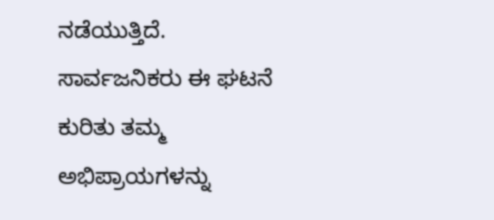ನಡೆಯುತ್ತಿದೆ. ಸಾರ್ವಜನಿಕರು ಈ ಘಟನೆ ಕುರಿತು ತಮ್ಮ ಅಭಿಪ್ರಾಯಗಳನ್ನು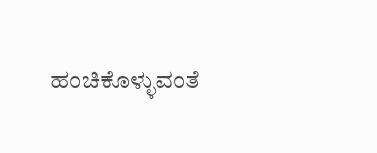ಹಂಚಿಕೊಳ್ಳುವಂತೆ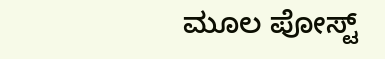ಮೂಲ ಪೋಸ್ಟ್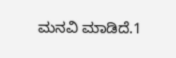ಮನವಿ ಮಾಡಿದೆ.1